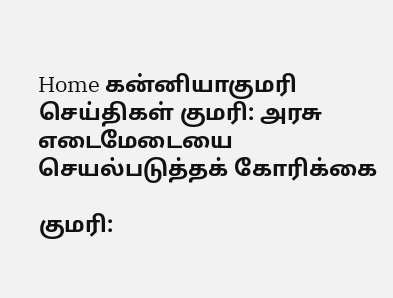Home கன்னியாகுமரி செய்திகள் குமரி: அரசு எடைமேடையை செயல்படுத்தக் கோரிக்கை

குமரி: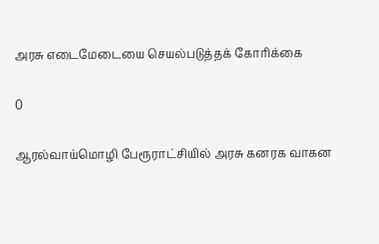அரசு எடைமேடையை செயல்படுத்தக் கோரிக்கை

0

ஆரல்வாய்மொழி பேரூராட்சியில் அரசு கனரக வாகன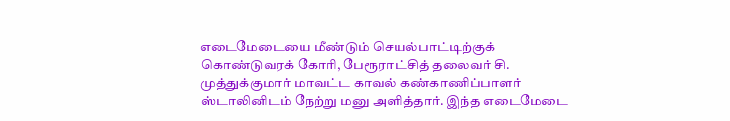எடைமேடையை மீண்டும் செயல்பாட்டிற்குக் கொண்டுவரக் கோரி, பேரூராட்சித் தலைவர் சி. முத்துக்குமார் மாவட்ட காவல் கண்காணிப்பாளர் ஸ்டாலினிடம் நேற்று மனு அளித்தார். இந்த எடைமேடை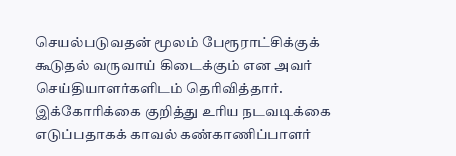செயல்படுவதன் மூலம் பேரூராட்சிக்குக் கூடுதல் வருவாய் கிடைக்கும் என அவர் செய்தியாளர்களிடம் தெரிவித்தார். இக்கோரிக்கை குறித்து உரிய நடவடிக்கை எடுப்பதாகக் காவல் கண்காணிப்பாளர்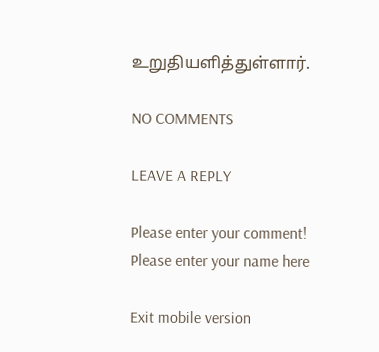உறுதியளித்துள்ளார்.

NO COMMENTS

LEAVE A REPLY

Please enter your comment!
Please enter your name here

Exit mobile version